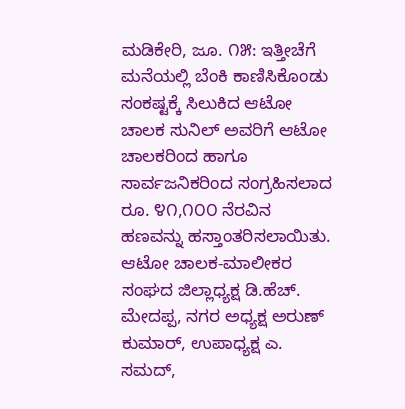ಮಡಿಕೇರಿ, ಜೂ. ೧೫: ಇತ್ತೀಚೆಗೆ ಮನೆಯಲ್ಲಿ ಬೆಂಕಿ ಕಾಣಿಸಿಕೊಂಡು ಸಂಕಷ್ಟಕ್ಕೆ ಸಿಲುಕಿದ ಆಟೋ ಚಾಲಕ ಸುನಿಲ್ ಅವರಿಗೆ ಆಟೋ ಚಾಲಕರಿಂದ ಹಾಗೂ ಸಾರ್ವಜನಿಕರಿಂದ ಸಂಗ್ರಹಿಸಲಾದ ರೂ. ೪೧,೧೦೦ ನೆರವಿನ ಹಣವನ್ನು ಹಸ್ತಾಂತರಿಸಲಾಯಿತು.
ಆಟೋ ಚಾಲಕ-ಮಾಲೀಕರ ಸಂಘದ ಜಿಲ್ಲಾಧ್ಯಕ್ಷ ಡಿ.ಹೆಚ್. ಮೇದಪ್ಪ, ನಗರ ಅಧ್ಯಕ್ಷ ಅರುಣ್ ಕುಮಾರ್, ಉಪಾಧ್ಯಕ್ಷ ಎ. ಸಮದ್,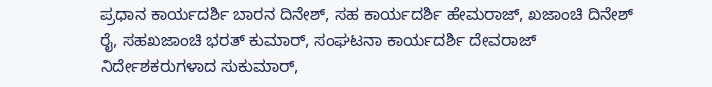ಪ್ರಧಾನ ಕಾರ್ಯದರ್ಶಿ ಬಾರನ ದಿನೇಶ್, ಸಹ ಕಾರ್ಯದರ್ಶಿ ಹೇಮರಾಜ್, ಖಜಾಂಚಿ ದಿನೇಶ್ ರೈ, ಸಹಖಜಾಂಚಿ ಭರತ್ ಕುಮಾರ್, ಸಂಘಟನಾ ಕಾರ್ಯದರ್ಶಿ ದೇವರಾಜ್ ನಿರ್ದೇಶಕರುಗಳಾದ ಸುಕುಮಾರ್,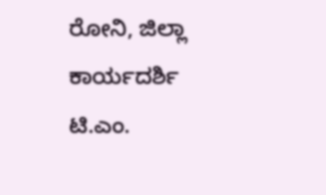ರೋನಿ, ಜಿಲ್ಲಾ ಕಾರ್ಯದರ್ಶಿ ಟಿ.ಎಂ.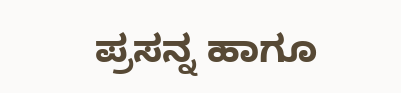ಪ್ರಸನ್ನ ಹಾಗೂ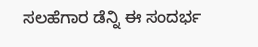ಸಲಹೆಗಾರ ಡೆನ್ನಿ ಈ ಸಂದರ್ಭ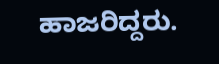ಹಾಜರಿದ್ದರು.